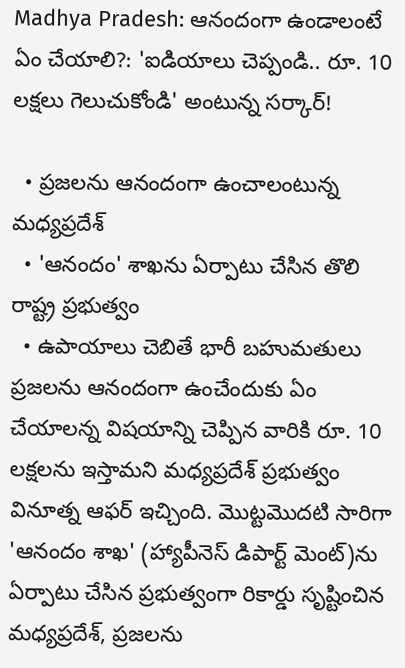Madhya Pradesh: ఆనందంగా ఉండాలంటే ఏం చేయాలి?: 'ఐడియాలు చెప్పండి.. రూ. 10 లక్షలు గెలుచుకోండి' అంటున్న సర్కార్!

  • ప్రజలను ఆనందంగా ఉంచాలంటున్న మధ్యప్రదేశ్
  • 'ఆనందం' శాఖను ఏర్పాటు చేసిన తొలి రాష్ట్ర ప్రభుత్వం
  • ఉపాయాలు చెబితే భారీ బహుమతులు
ప్రజలను ఆనందంగా ఉంచేందుకు ఏం చేయాలన్న విషయాన్ని చెప్పిన వారికి రూ. 10 లక్షలను ఇస్తామని మధ్యప్రదేశ్ ప్రభుత్వం వినూత్న ఆఫర్ ఇచ్చింది. మొట్టమొదటి సారిగా 'ఆనందం శాఖ' (హ్యాపీనెస్ డిపార్ట్ మెంట్)ను ఏర్పాటు చేసిన ప్రభుత్వంగా రికార్డు సృష్టించిన మధ్యప్రదేశ్, ప్రజలను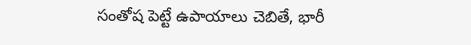సంతోష పెట్టే ఉపాయాలు చెబితే, భారీ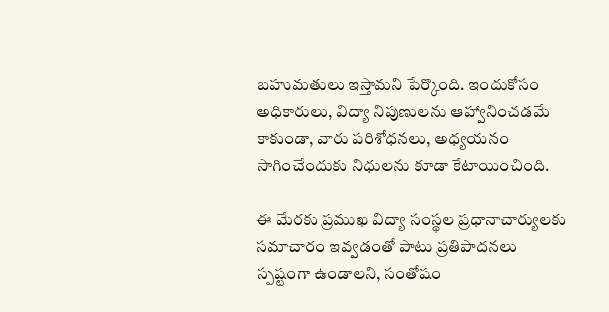బహుమతులు ఇస్తామని పేర్కొంది. ఇందుకోసం అధికారులు, విద్యా నిపుణులను ఆహ్వానించడమే కాకుండా, వారు పరిశోధనలు, అధ్యయనం సాగించేందుకు నిధులను కూడా కేటాయించింది.

ఈ మేరకు ప్రముఖ విద్యా సంస్థల ప్రధానాచార్యులకు సమాచారం ఇవ్వడంతో పాటు ప్రతిపాదనలు స్పష్టంగా ఉండాలని, సంతోషం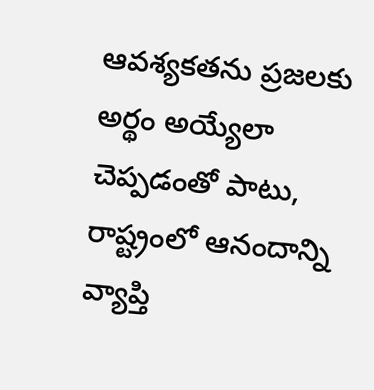ఆవశ్యకతను ప్రజలకు అర్థం అయ్యేలా చెప్పడంతో పాటు, రాష్ట్రంలో ఆనందాన్ని వ్యాప్తి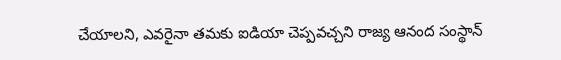చేయాలని, ఎవరైనా తమకు ఐడియా చెప్పవచ్చని రాజ్య ఆనంద సంస్థాన్‌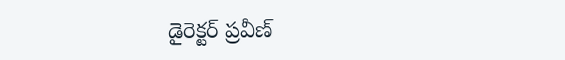డైరెక్టర్‌ ప్రవీణ్‌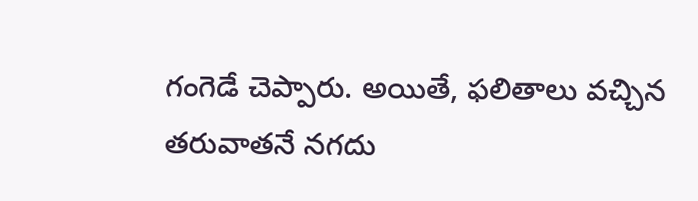గంగెడే చెప్పారు. అయితే, ఫలితాలు వచ్చిన తరువాతనే నగదు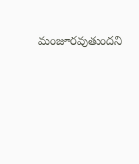మంజూరవుతుందని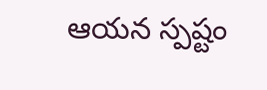ఆయన స్పష్టం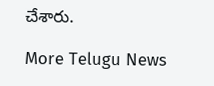చేశారు.

More Telugu News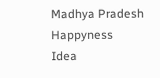Madhya Pradesh
Happyness
Idea